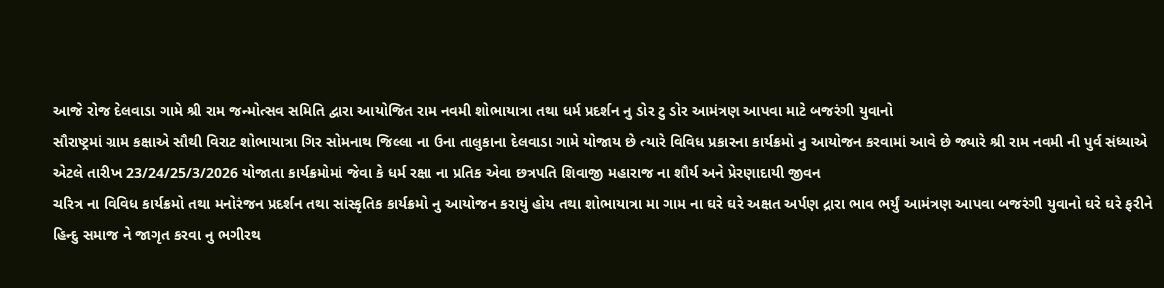આજે રોજ દેલવાડા ગામે શ્રી રામ જન્મોત્સવ સમિતિ દ્વારા આયોજિત રામ નવમી શોભાયાત્રા તથા ધર્મ પ્રદર્શન નુ ડોર ટુ ડોર આમંત્રણ આપવા માટે બજરંગી યુવાનો
સૌરાષ્ટ્રમાં ગ્રામ કક્ષાએ સૌથી વિરાટ શોભાયાત્રા ગિર સોમનાથ જિલ્લા ના ઉના તાલુકાના દેલવાડા ગામે યોજાય છે ત્યારે વિવિધ પ્રકારના કાર્યક્રમો નુ આયોજન કરવામાં આવે છે જ્યારે શ્રી રામ નવમી ની પુર્વ સંધ્યાએ એટલે તારીખ 23/24/25/3/2026 યોજાતા કાર્યક્રમોમાં જેવા કે ધર્મ રક્ષા ના પ્રતિક એવા છત્રપતિ શિવાજી મહારાજ ના શૌર્ય અને પ્રેરણાદાયી જીવન
ચરિત્ર ના વિવિધ કાર્યક્રમો તથા મનોરંજન પ્રદર્શન તથા સાંસ્કૃતિક કાર્યક્રમો નુ આયોજન કરાયું હોય તથા શોભાયાત્રા મા ગામ ના ઘરે ઘરે અક્ષત અર્પણ દ્રારા ભાવ ભર્યું આમંત્રણ આપવા બજરંગી યુવાનો ઘરે ઘરે ફરીને હિન્દુ સમાજ ને જાગૃત કરવા નુ ભગીરથ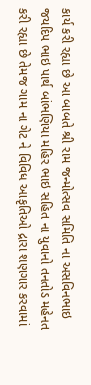કાર્ય કરી રહ્યા છે આ બાબતે શ્રી રામ જન્મોત્સવ સમિતિ ના અસવિનભાઇ જયદિપ ભાઇ પાર્થ બાંભણિયા મહિર ભાઇ સહિત ના યુવાનો તનતોડ મહેનત કરી રહ્યા છે તેમજ ગામ ના ગેટ ને વિવિધ આકૃતિઓ દ્રારા શણગાર કરવામાં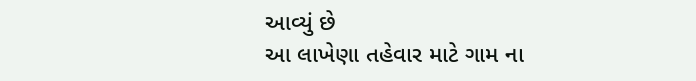આવ્યું છે
આ લાખેણા તહેવાર માટે ગામ ના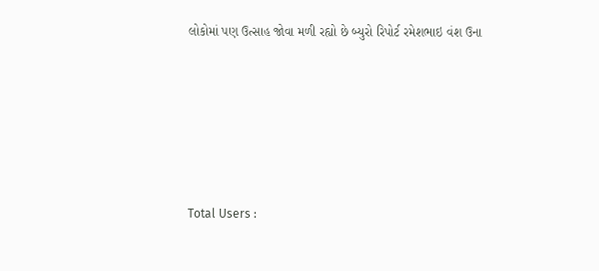લોકોમાં પણ ઉત્સાહ જોવા મળી રહ્યો છે બ્યુરો રિપોર્ટ રમેશભાઇ વંશ ઉના







Total Users :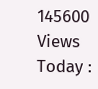145600
Views Today :